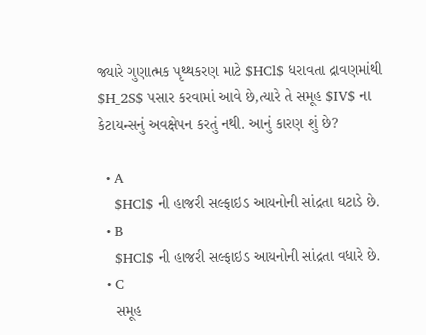જ્યારે ગુણાત્મક પૃથ્થકરણ માટે $HCl$ ધરાવતા દ્રાવણમાંથી $H_2S$ પસાર કરવામાં આવે છે,ત્યારે તે સમૂહ $IV$ ના કેટાયન્સનું અવક્ષેપન કરતું નથી. આનું કારણ શું છે?

  • A
    $HCl$ ની હાજરી સલ્ફાઇડ આયનોની સાંદ્રતા ઘટાડે છે.
  • B
    $HCl$ ની હાજરી સલ્ફાઇડ આયનોની સાંદ્રતા વધારે છે.
  • C
    સમૂહ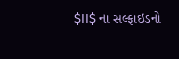$II$ ના સલ્ફાઇડનો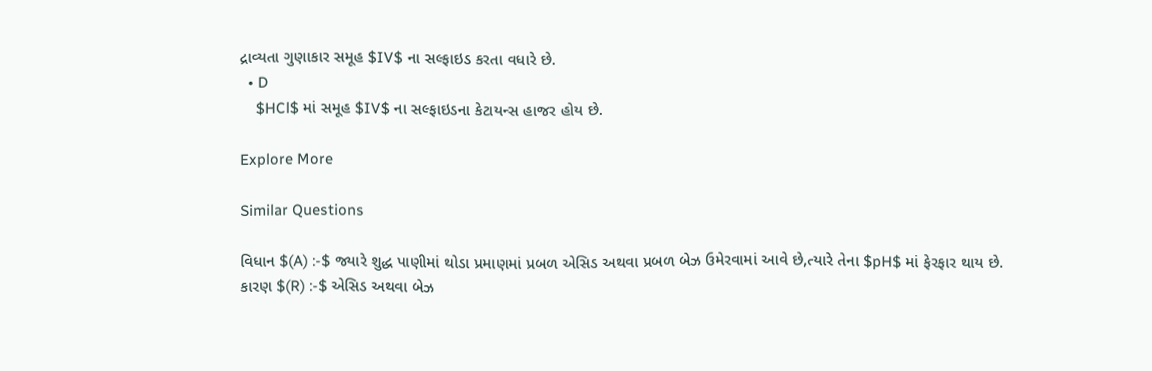દ્રાવ્યતા ગુણાકાર સમૂહ $IV$ ના સલ્ફાઇડ કરતા વધારે છે.
  • D
    $HCl$ માં સમૂહ $IV$ ના સલ્ફાઇડના કેટાયન્સ હાજર હોય છે.

Explore More

Similar Questions

વિધાન $(A) :-$ જ્યારે શુદ્ધ પાણીમાં થોડા પ્રમાણમાં પ્રબળ એસિડ અથવા પ્રબળ બેઝ ઉમેરવામાં આવે છે,ત્યારે તેના $pH$ માં ફેરફાર થાય છે.
કારણ $(R) :-$ એસિડ અથવા બેઝ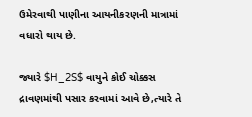ઉમેરવાથી પાણીના આયનીકરણની માત્રામાં વધારો થાય છે.

જ્યારે $H_2S$ વાયુને કોઈ ચોક્કસ દ્રાવણમાંથી પસાર કરવામાં આવે છે,ત્યારે તે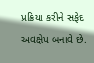પ્રક્રિયા કરીને સફેદ અવક્ષેપ બનાવે છે.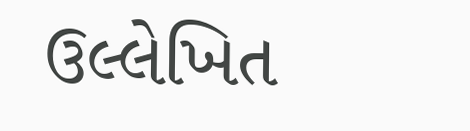ઉલ્લેખિત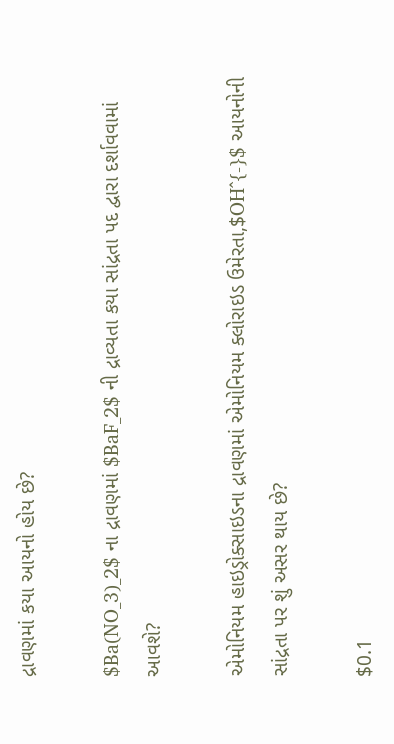દ્રાવણમાં કયા આયનો હોય છે?

$Ba(NO_3)_2$ ના દ્રાવણમાં $BaF_2$ ની દ્રાવ્યતા કયા સાંદ્રતા પદ દ્વારા દર્શાવવામાં આવશે?

એમોનિયમ હાઇડ્રોક્સાઇડના દ્રાવણમાં એમોનિયમ ક્લોરાઇડ ઉમેરતા,$OH^{-}$ આયનોની સાંદ્રતા પર શું અસર થાય છે?

$0.1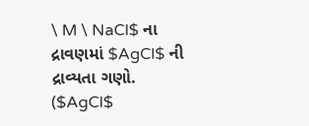\ M \ NaCl$ ના દ્રાવણમાં $AgCl$ ની દ્રાવ્યતા ગણો. ($AgCl$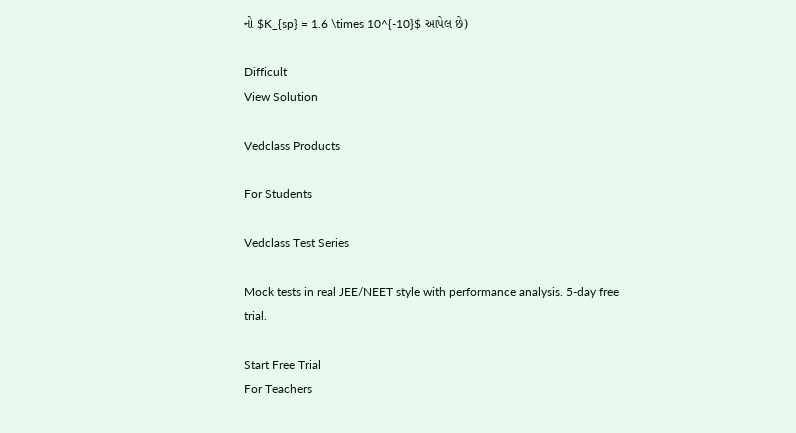નો $K_{sp} = 1.6 \times 10^{-10}$ આપેલ છે)

Difficult
View Solution

Vedclass Products

For Students

Vedclass Test Series

Mock tests in real JEE/NEET style with performance analysis. 5-day free trial.

Start Free Trial
For Teachers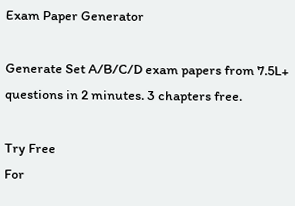Exam Paper Generator

Generate Set A/B/C/D exam papers from 7.5L+ questions in 2 minutes. 3 chapters free.

Try Free
For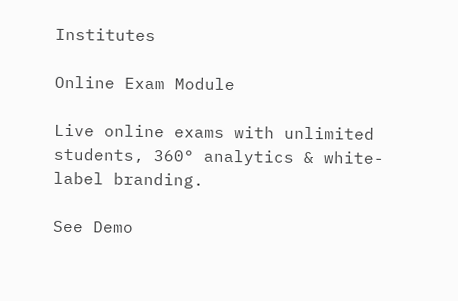Institutes

Online Exam Module

Live online exams with unlimited students, 360° analytics & white-label branding.

See Demo